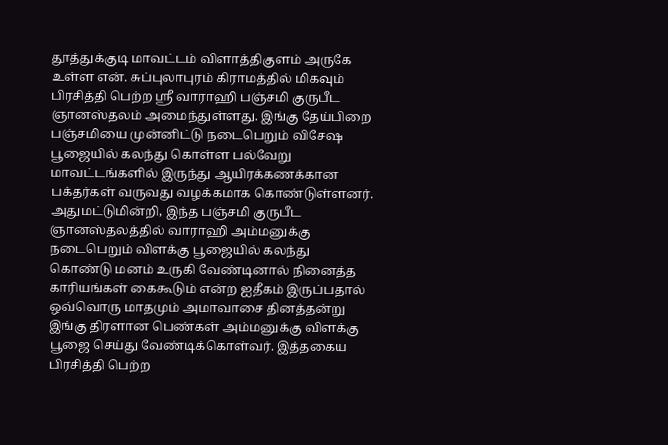தூத்துக்குடி மாவட்டம் விளாத்திகுளம் அருகே உள்ள என். சுப்புலாபுரம் கிராமத்தில் மிகவும் பிரசித்தி பெற்ற ஸ்ரீ வாராஹி பஞ்சமி குருபீட ஞானஸ்தலம் அமைந்துள்ளது. இங்கு தேய்பிறை பஞ்சமியை முன்னிட்டு நடைபெறும் விசேஷ பூஜையில் கலந்து கொள்ள பல்வேறு மாவட்டங்களில் இருந்து ஆயிரக்கணக்கான பக்தர்கள் வருவது வழக்கமாக கொண்டுள்ளனர். அதுமட்டுமின்றி, இந்த பஞ்சமி குருபீட ஞானஸ்தலத்தில் வாராஹி அம்மனுக்கு நடைபெறும் விளக்கு பூஜையில் கலந்து கொண்டு மனம் உருகி வேண்டினால் நினைத்த காரியங்கள் கைகூடும் என்ற ஐதீகம் இருப்பதால் ஒவ்வொரு மாதமும் அமாவாசை தினத்தன்று இங்கு திரளான பெண்கள் அம்மனுக்கு விளக்கு பூஜை செய்து வேண்டிக்கொள்வர். இத்தகைய பிரசித்தி பெற்ற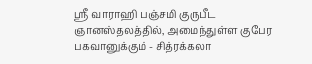ஸ்ரீ வாராஹி பஞ்சமி குருபீட ஞானஸ்தலத்தில், அமைந்துள்ள குபேர பகவானுக்கும் - சித்ரக்கலா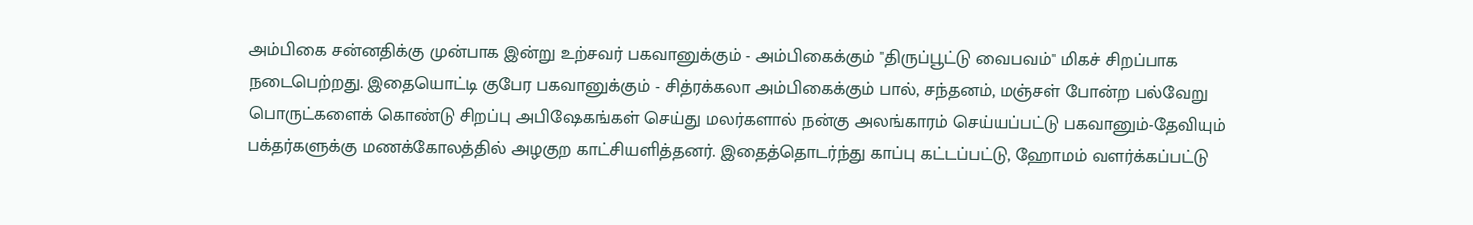அம்பிகை சன்னதிக்கு முன்பாக இன்று உற்சவர் பகவானுக்கும் - அம்பிகைக்கும் "திருப்பூட்டு வைபவம்" மிகச் சிறப்பாக நடைபெற்றது. இதையொட்டி குபேர பகவானுக்கும் - சித்ரக்கலா அம்பிகைக்கும் பால், சந்தனம், மஞ்சள் போன்ற பல்வேறு பொருட்களைக் கொண்டு சிறப்பு அபிஷேகங்கள் செய்து மலர்களால் நன்கு அலங்காரம் செய்யப்பட்டு பகவானும்-தேவியும் பக்தர்களுக்கு மணக்கோலத்தில் அழகுற காட்சியளித்தனர். இதைத்தொடர்ந்து காப்பு கட்டப்பட்டு, ஹோமம் வளர்க்கப்பட்டு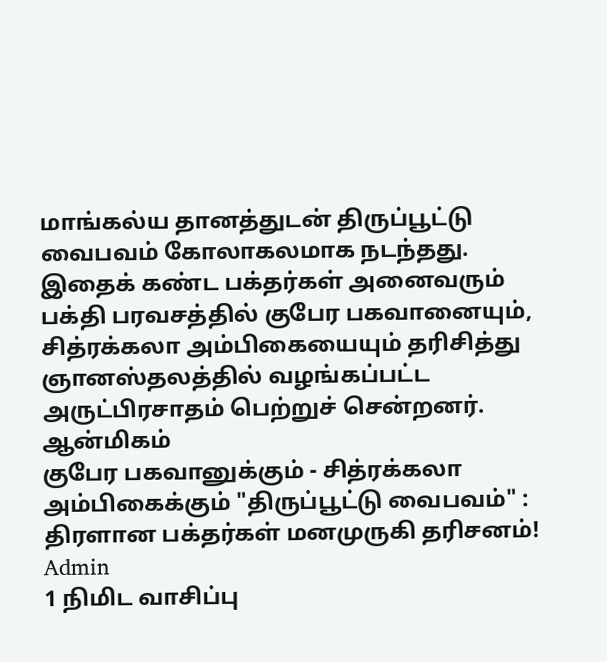மாங்கல்ய தானத்துடன் திருப்பூட்டு வைபவம் கோலாகலமாக நடந்தது. இதைக் கண்ட பக்தர்கள் அனைவரும் பக்தி பரவசத்தில் குபேர பகவானையும், சித்ரக்கலா அம்பிகையையும் தரிசித்து ஞானஸ்தலத்தில் வழங்கப்பட்ட அருட்பிரசாதம் பெற்றுச் சென்றனர்.
ஆன்மிகம்
குபேர பகவானுக்கும் - சித்ரக்கலா அம்பிகைக்கும் "திருப்பூட்டு வைபவம்" : திரளான பக்தர்கள் மனமுருகி தரிசனம்!
Admin
1 நிமிட வாசிப்பு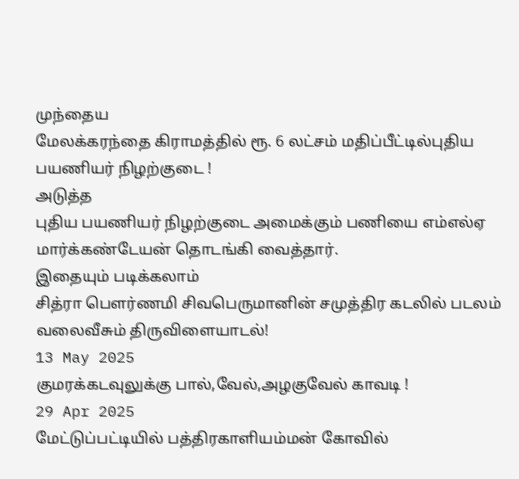முந்தைய
மேலக்கரந்தை கிராமத்தில் ரூ. 6 லட்சம் மதிப்பீட்டில்புதிய பயணியர் நிழற்குடை !
அடுத்த
புதிய பயணியர் நிழற்குடை அமைக்கும் பணியை எம்எல்ஏ மார்க்கண்டேயன் தொடங்கி வைத்தார்.
இதையும் படிக்கலாம்
சித்ரா பௌர்ணமி சிவபெருமானின் சமுத்திர கடலில் படலம் வலைவீசும் திருவிளையாடல்!
13 May 2025
குமரக்கடவுலுக்கு பால்,வேல்,அழகுவேல் காவடி !
29 Apr 2025
மேட்டுப்பட்டியில் பத்திரகாளியம்மன் கோவில்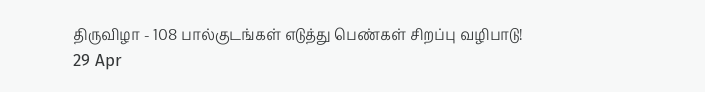திருவிழா - 108 பால்குடங்கள் எடுத்து பெண்கள் சிறப்பு வழிபாடு!
29 Apr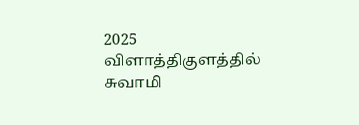2025
விளாத்திகுளத்தில் சுவாமி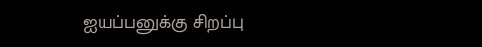ஐயப்பனுக்கு சிறப்பு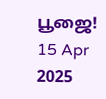பூஜை!
15 Apr 2025